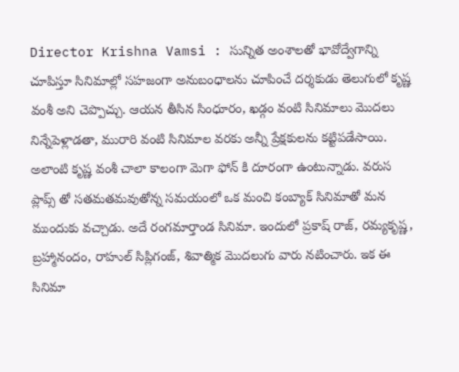Director Krishna Vamsi : సున్నిత అంశాలతో భావోద్వేగాన్ని చూపిస్తూ సినిమాల్లో సహజంగా అనుబంధాలను చూపించే దర్శకుడు తెలుగులో కృష్ణ వంశీ అని చెప్పొచ్చు. ఆయన తీసిన సింధూరం, ఖడ్గం వంటి సినిమాలు మొదలు నిన్నేపెళ్లాడతా, మురారి వంటి సినిమాల వరకు అన్నీ ప్రేక్షకులను కట్టిపడేసాయి. అలాంటి కృష్ణ వంశీ చాలా కాలంగా మెగా ఫోన్ కి దూరంగా ఉంటున్నాడు. వరుస ప్లాప్స్ తో సతమతమవుతోన్న సమయంలో ఒక మంచి కంబ్యాక్ సినిమాతో మన ముందుకు వచ్చాడు. అదే రంగమార్తాండ సినిమా. ఇందులో ప్రకాష్ రాజ్, రమ్యకృష్ణ, బ్రహ్మానందం, రాహుల్ సిప్లిగంజ్, శివాత్మిక మొదలుగు వారు నటించారు. ఇక ఈ సినిమా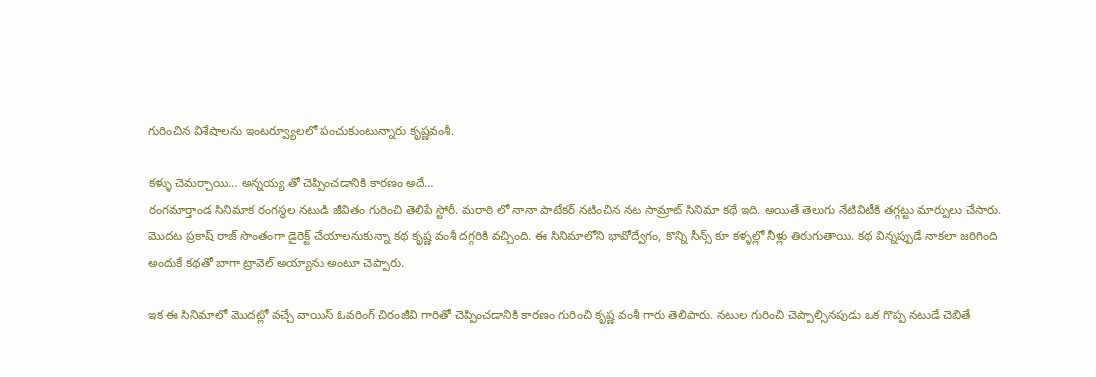గురించిన విశేషాలను ఇంటర్వ్యూలలో పంచుకుంటున్నారు కృష్ణవంశీ.

కళ్ళు చెమర్చాయి… అన్నయ్య తో చెప్పించడానికి కారణం అదే…
రంగమార్తాండ సినిమాక రంగస్థల నటుడి జీవితం గురించి తెలిపే స్టోరీ. మరాఠి లో నానా పాటేకర్ నటించిన నట సామ్రాట్ సినిమా కథే ఇది. అయితే తెలుగు నేటివిటీకి తగ్గట్టు మార్పులు చేసారు. మొదట ప్రకాష్ రాజ్ సొంతంగా డైరెక్ట్ చేయాలనుకున్నా కథ కృష్ణ వంశీ దగ్గరికి వచ్చింది. ఈ సినిమాలోని భావోద్వేగం, కొన్ని సీన్స్ కూ కళ్ళల్లో నీళ్లు తిరుగుతాయి. కథ విన్నప్పుడే నాకలా జరిగింది అందుకే కథతో బాగా ట్రావెల్ అయ్యాను అంటూ చెప్పారు.

ఇక ఈ సినిమాలో మొదట్లో వచ్చే వాయిస్ ఓవరింగ్ చిరంజీవి గారితో చెప్పించడానికి కారణం గురించి కృష్ణ వంశీ గారు తెలిపారు. నటుల గురించి చెప్పాల్సినపుడు ఒక గొప్ప నటుడే చెబితే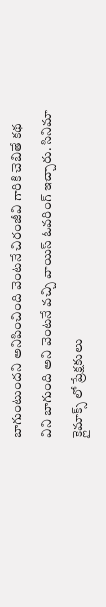బాగుంటుందని అనిపించింది వెంటనే చిరంజీవి గారికి చెబితే కథ విని బాగుంది అని వెంటనే వచ్చి వాయిస్ ఓవరింగ్ ఇచ్చారు. సినిమా క్లైమాక్స్ లో ప్రేక్షకులు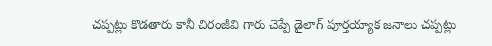చప్పట్లు కొడతారు కానీ చిరంజీవి గారు చెప్పే డైలాగ్ పూర్తయ్యాక జనాలు చప్పట్లు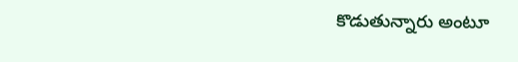కొడుతున్నారు అంటూ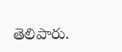తెలిపారు.